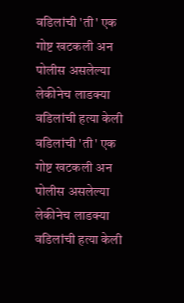वडिलांची 'ती' एक गोष्ट खटकली अन पोलीस असलेल्या लेकीनेच लाडक्या वडिलांची हत्या केली
वडिलांची 'ती' एक गोष्ट खटकली अन पोलीस असलेल्या लेकीनेच लाडक्या वडिलांची हत्या केली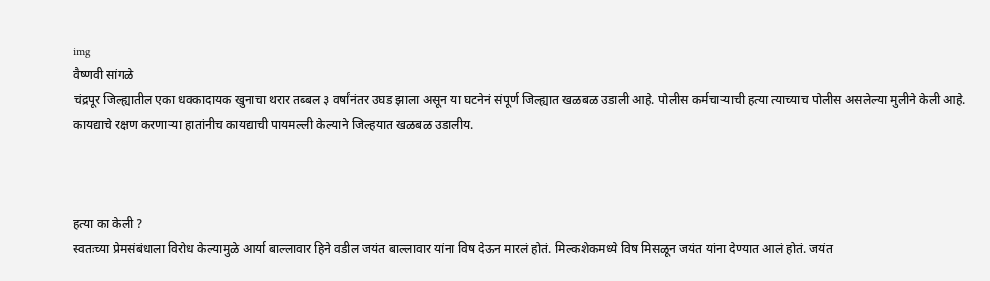img
वैष्णवी सांगळे
चंद्रपूर जिल्ह्यातील एका धक्कादायक खुनाचा थरार तब्बल ३ वर्षांनंतर उघड झाला असून या घटनेनं संपूर्ण जिल्ह्यात खळबळ उडाली आहे. पोलीस कर्मचाऱ्याची हत्या त्याच्याच पोलीस असलेल्या मुलीने केली आहे. कायद्याचे रक्षण करणाऱ्या हातांनीच कायद्याची पायमल्ली केल्याने जिल्हयात खळबळ उडालीय.



हत्या का केली ?
स्वतःच्या प्रेमसंबंधाला विरोध केल्यामुळे आर्या बाल्लावार हिने वडील जयंत बाल्लावार यांना विष देऊन मारलं होतं. मिल्कशेकमध्ये विष मिसळून जयंत यांना देण्यात आलं होतं. जयंत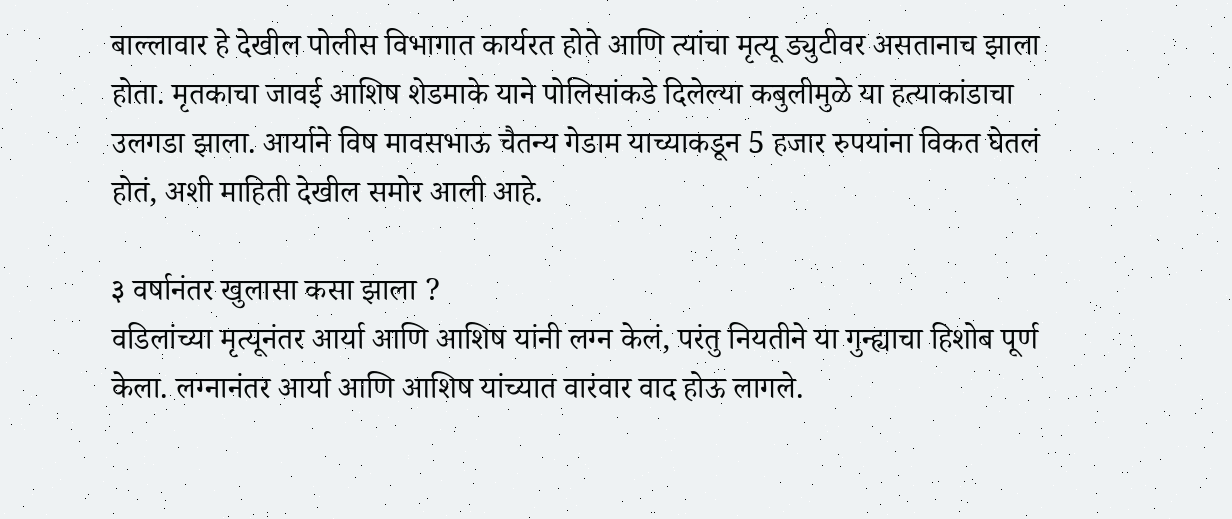बाल्लावार हे देखील पोलीस विभागात कार्यरत होते आणि त्यांचा मृत्यू ड्युटीवर असतानाच झाला होता. मृतकाचा जावई आशिष शेडमाके याने पोलिसांकडे दिलेल्या कबुलीमुळे या हत्याकांडाचा उलगडा झाला. आर्याने विष मावसभाऊ चैतन्य गेडाम याच्याकडून 5 हजार रुपयांना विकत घेतलं होतं, अशी माहिती देखील समोर आली आहे.

३ वर्षानंतर खुलासा कसा झाला ?
वडिलांच्या मृत्यूनंतर आर्या आणि आशिष यांनी लग्न केलं, परंतु नियतीने या गुन्ह्याचा हिशोब पूर्ण केला. लग्नानंतर आर्या आणि आशिष यांच्यात वारंवार वाद होऊ लागले.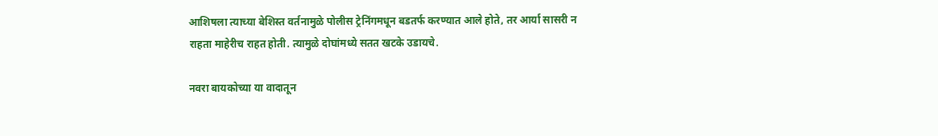आशिषला त्याच्या बेशिस्त वर्तनामुळे पोलीस ट्रेनिंगमधून बडतर्फ करण्यात आले होते, तर आर्या सासरी न राहता माहेरीच राहत होती. त्यामुळे दोघांमध्ये सतत खटके उडायचे.

नवरा बायकोच्या या वादातून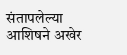संतापलेल्या आशिषने अखेर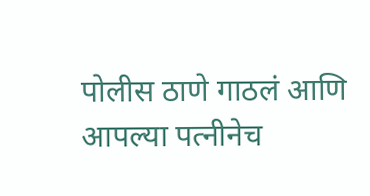पोलीस ठाणे गाठलं आणि आपल्या पत्नीनेच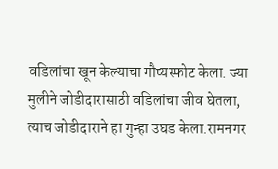वडिलांचा खून केल्याचा गौप्यस्फोट केला. ज्या मुलीने जोडीदारासाठी वडिलांचा जीव घेतला, त्याच जोडीदाराने हा गुन्हा उघड केला.रामनगर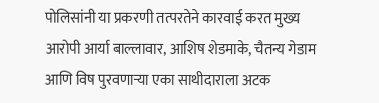पोलिसांनी या प्रकरणी तत्परतेने कारवाई करत मुख्य आरोपी आर्या बाल्लावार, आशिष शेडमाके, चैतन्य गेडाम आणि विष पुरवणाऱ्या एका साथीदाराला अटक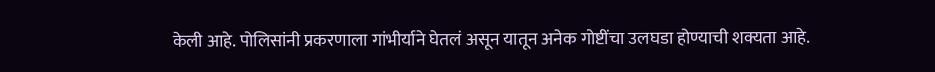केली आहे. पोलिसांनी प्रकरणाला गांभीर्याने घेतलं असून यातून अनेक गोष्टींचा उलघडा होण्याची शक्यता आहे.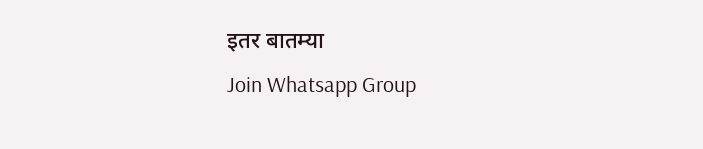इतर बातम्या
Join Whatsapp Group